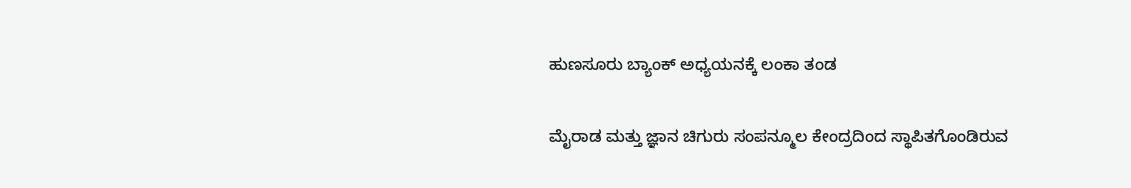ಹುಣಸೂರು ಬ್ಯಾಂಕ್ ಅಧ್ಯಯನಕ್ಕೆ ಲಂಕಾ ತಂಡ

ಮೈರಾಡ ಮತ್ತು ಜ್ಞಾನ ಚಿಗುರು ಸಂಪನ್ಮೂಲ ಕೇಂದ್ರದಿಂದ ಸ್ಥಾಪಿತಗೊಂಡಿರುವ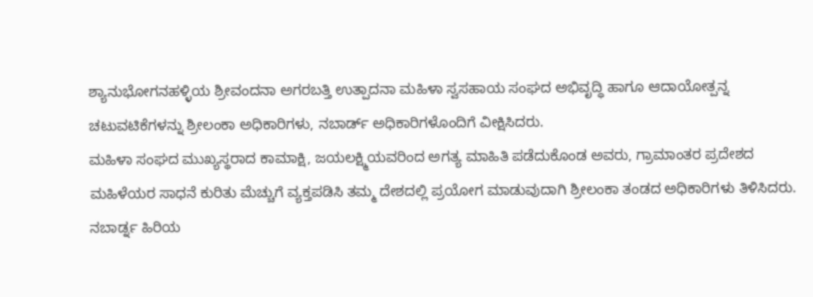ಶ್ಯಾನುಭೋಗನಹಳ್ಳಿಯ ಶ್ರೀವಂದನಾ ಅಗರಬತ್ತಿ ಉತ್ಪಾದನಾ ಮಹಿಳಾ ಸ್ವಸಹಾಯ ಸಂಘದ ಅಭಿವೃದ್ಧಿ ಹಾಗೂ ಆದಾಯೋತ್ಪನ್ನ ಚಟುವಟಿಕೆಗಳನ್ನು ಶ್ರೀಲಂಕಾ ಅಧಿಕಾರಿಗಳು, ನಬಾರ್ಡ್ ಅಧಿಕಾರಿಗಳೊಂದಿಗೆ ವೀಕ್ಷಿಸಿದರು.
ಮಹಿಳಾ ಸಂಘದ ಮುಖ್ಯಸ್ಥರಾದ ಕಾಮಾಕ್ಷಿ, ಜಯಲಕ್ಷ್ಮಿಯವರಿಂದ ಅಗತ್ಯ ಮಾಹಿತಿ ಪಡೆದುಕೊಂಡ ಅವರು, ಗ್ರಾಮಾಂತರ ಪ್ರದೇಶದ ಮಹಿಳೆಯರ ಸಾಧನೆ ಕುರಿತು ಮೆಚ್ಚುಗೆ ವ್ಯಕ್ತಪಡಿಸಿ ತಮ್ಮ ದೇಶದಲ್ಲಿ ಪ್ರಯೋಗ ಮಾಡುವುದಾಗಿ ಶ್ರೀಲಂಕಾ ತಂಡದ ಅಧಿಕಾರಿಗಳು ತಿಳಿಸಿದರು.
ನಬಾರ್ಡ್ನ ಹಿರಿಯ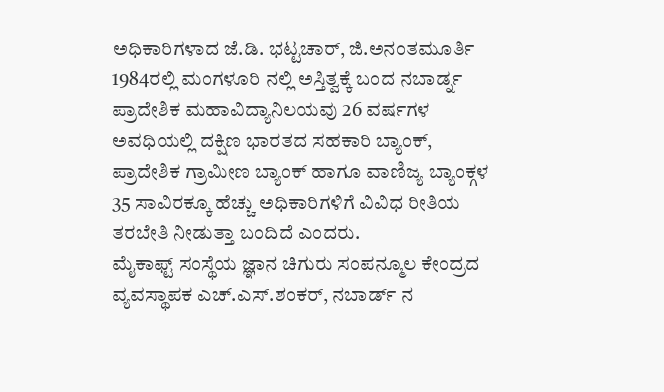ಅಧಿಕಾರಿಗಳಾದ ಜೆ.ಡಿ. ಭಟ್ಟಚಾರ್, ಜಿ.ಅನಂತಮೂರ್ತಿ 1984ರಲ್ಲಿ ಮಂಗಳೂರಿ ನಲ್ಲಿ ಅಸ್ತಿತ್ವಕ್ಕೆ ಬಂದ ನಬಾರ್ಡ್ನ ಪ್ರಾದೇಶಿಕ ಮಹಾವಿದ್ಯಾನಿಲಯವು 26 ವರ್ಷಗಳ ಅವಧಿಯಲ್ಲಿ ದಕ್ಷಿಣ ಭಾರತದ ಸಹಕಾರಿ ಬ್ಯಾಂಕ್, ಪ್ರಾದೇಶಿಕ ಗ್ರಾಮೀಣ ಬ್ಯಾಂಕ್ ಹಾಗೂ ವಾಣಿಜ್ಯ ಬ್ಯಾಂಕ್ಗಳ 35 ಸಾವಿರಕ್ಕೂ ಹೆಚ್ಚು ಅಧಿಕಾರಿಗಳಿಗೆ ವಿವಿಧ ರೀತಿಯ ತರಬೇತಿ ನೀಡುತ್ತಾ ಬಂದಿದೆ ಎಂದರು.
ಮೈಕಾಫ್ಟ್ ಸಂಸ್ಥೆಯ ಜ್ಞಾನ ಚಿಗುರು ಸಂಪನ್ಮೂಲ ಕೇಂದ್ರದ ವ್ಯವಸ್ಥಾಪಕ ಎಚ್.ಎಸ್.ಶಂಕರ್, ನಬಾರ್ಡ್ ನ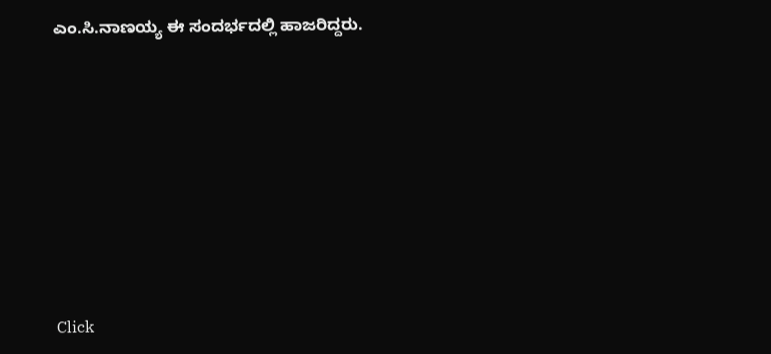ಎಂ.ಸಿ.ನಾಣಯ್ಯ ಈ ಸಂದರ್ಭದಲ್ಲಿ ಹಾಜರಿದ್ದರು.












Click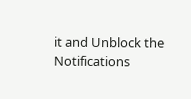it and Unblock the Notifications